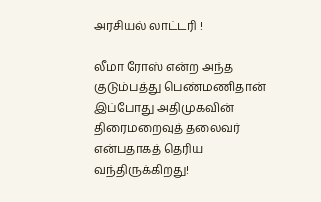அரசியல் லாட்டரி !

லீமா ரோஸ் என்ற அந்த குடும்பத்து பெண்மணிதான்  இப்போது அதிமுகவின் திரைமறைவுத் தலைவர் என்பதாகத் தெரிய வந்திருக்கிறது!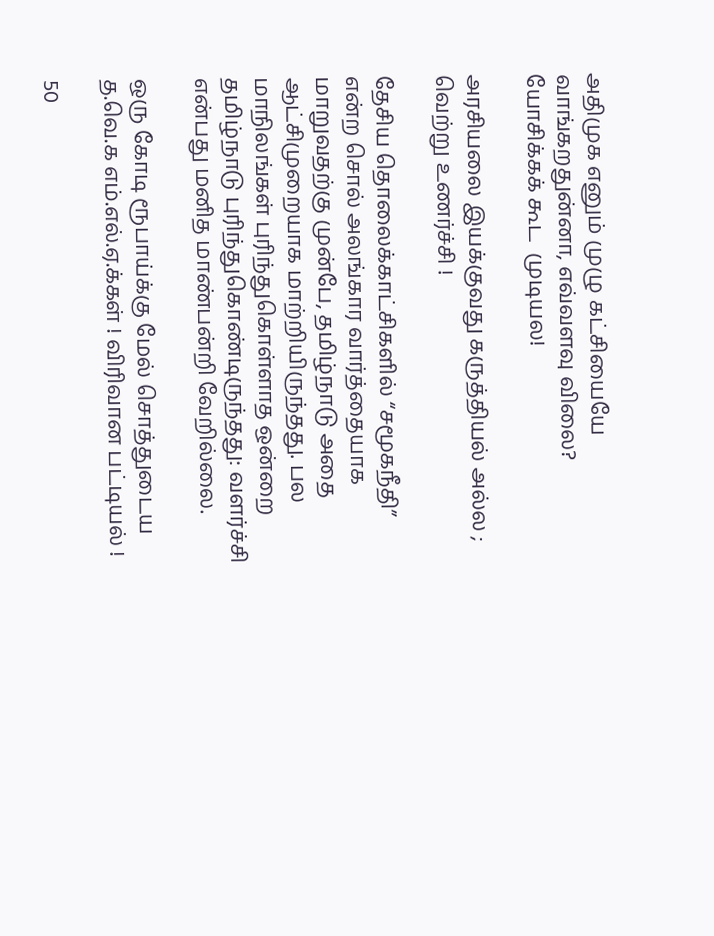அதிமுக எனும் முழு கட்சியையே வாங்கறதுன்னா, எவ்வளவு விலை?  யோசிக்கக் கூட  முடியல!

அரசியலை இயக்குவது கருத்தியல் அல்ல ; வெற்று உணர்ச்சி !

தேசிய தொலைக்காட்சிகளில் “சமூகநீதி” என்ற சொல் அலங்கார வார்த்தையாக மாறுவதற்கு முன்பே, தமிழ்நாடு அதை ஆட்சிமுறையாக மாற்றியிருந்தது. பல மாநிலங்கள் புரிந்துகொள்ளாத ஒன்றை தமிழ்நாடு புரிந்துகொண்டிருந்தது: வளர்ச்சி என்பது மனித மாண்பன்றி வேறில்லை.

ஒரு கோடி ரூபாய்க்கு மேல் சொத்துடைய த.வெ.க எம்.எல்.ஏ.க்கள் ! விரிவான பட்டியல் !

50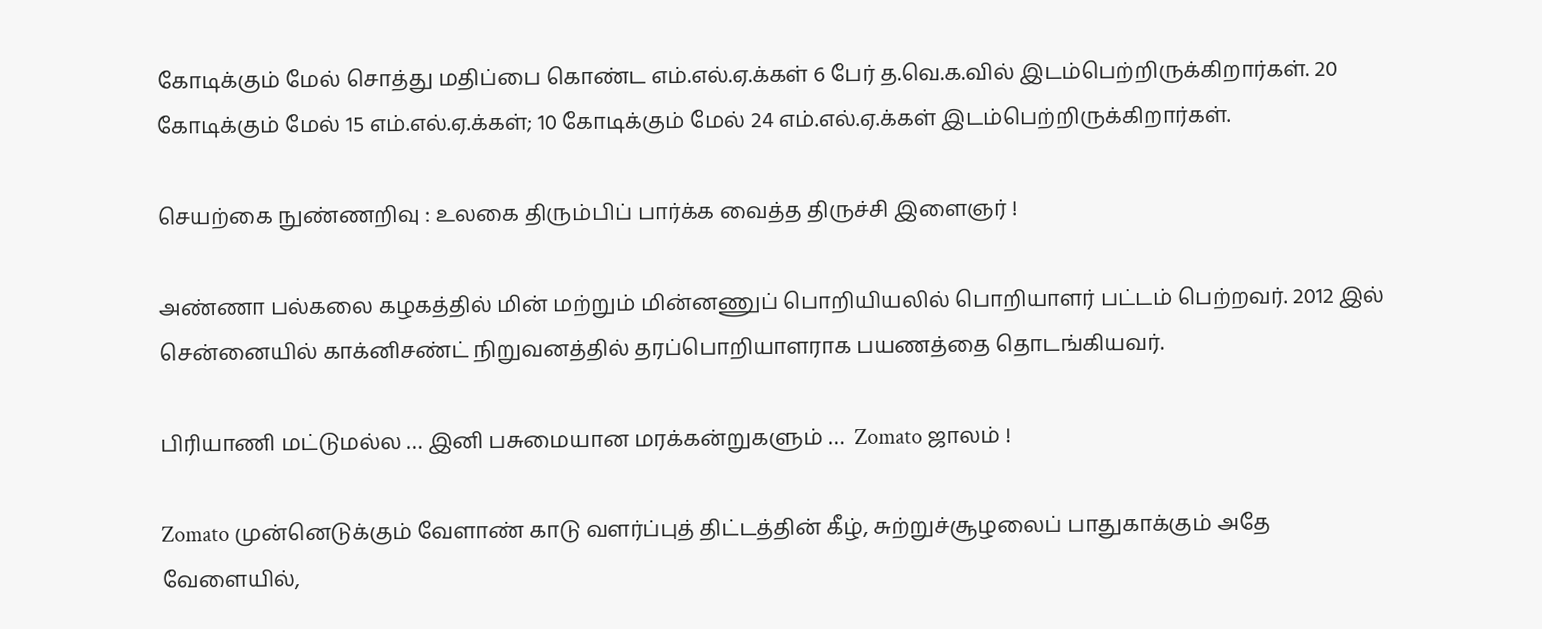கோடிக்கும் மேல் சொத்து மதிப்பை கொண்ட எம்.எல்.ஏ.க்கள் 6 பேர் த.வெ.க.வில் இடம்பெற்றிருக்கிறார்கள். 20 கோடிக்கும் மேல் 15 எம்.எல்.ஏ.க்கள்; 10 கோடிக்கும் மேல் 24 எம்.எல்.ஏ.க்கள் இடம்பெற்றிருக்கிறார்கள்.

செயற்கை நுண்ணறிவு : உலகை திரும்பிப் பார்க்க வைத்த திருச்சி இளைஞர் !

அண்ணா பல்கலை கழகத்தில் மின் மற்றும் மின்னணுப் பொறியியலில் பொறியாளர் பட்டம் பெற்றவர். 2012 இல் சென்னையில் காக்னிசண்ட் நிறுவனத்தில் தரப்பொறியாளராக பயணத்தை தொடங்கியவர்.

பிரியாணி மட்டுமல்ல … இனி பசுமையான மரக்கன்றுகளும் …  Zomato ஜாலம் !

Zomato முன்னெடுக்கும் வேளாண் காடு வளர்ப்புத் திட்டத்தின் கீழ், சுற்றுச்சூழலைப் பாதுகாக்கும் அதே வேளையில்,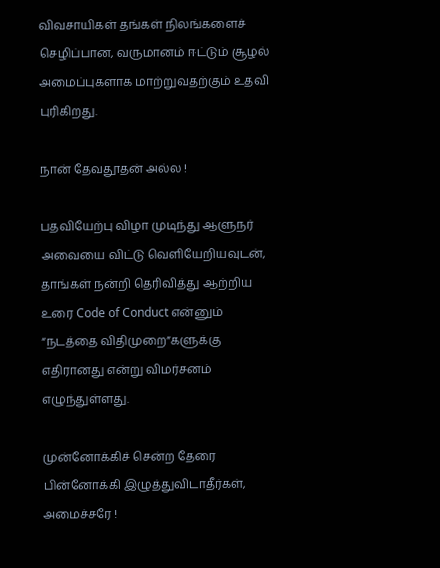விவசாயிகள் தங்கள் நிலங்களைச் செழிப்பான, வருமானம் ஈட்டும் சூழல் அமைப்புகளாக மாற்றுவதற்கும் உதவி புரிகிறது.

நான் தேவதூதன் அல்ல !

பதவியேற்பு விழா முடிந்து ஆளுநர் அவையை விட்டு வெளியேறியவுடன், தாங்கள் நன்றி தெரிவித்து ஆற்றிய உரை Code of Conduct என்னும் “நடத்தை விதிமுறை”களுக்கு எதிரானது என்று விமர்சனம் எழுந்துள்ளது.

முன்னோக்கிச் சென்ற தேரை பின்னோக்கி இழுத்துவிடாதீர்கள், அமைச்சரே !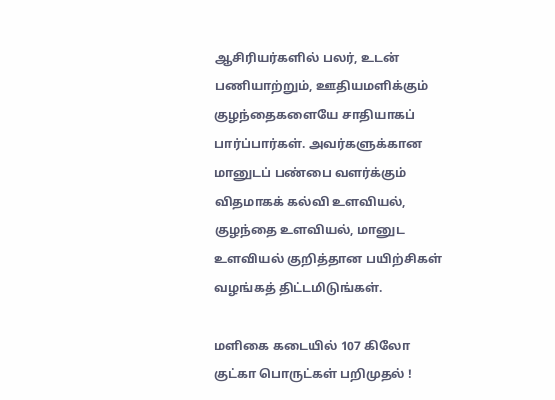ஆசிரியர்களில் பலர், உடன் பணியாற்றும், ஊதியமளிக்கும் குழந்தைகளையே சாதியாகப் பார்ப்பார்கள். அவர்களுக்கான மானுடப் பண்பை வளர்க்கும் விதமாகக் கல்வி உளவியல், குழந்தை உளவியல், மானுட உளவியல் குறித்தான பயிற்சிகள் வழங்கத் திட்டமிடுங்கள்.

மளிகை கடையில் 107 கிலோ குட்கா பொருட்கள் பறிமுதல் !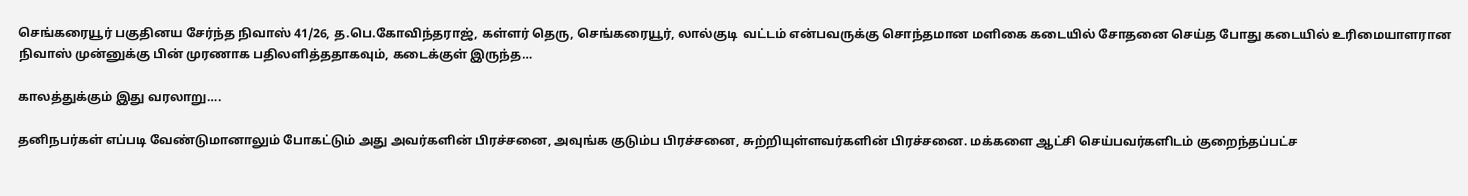செங்கரையூர் பகுதினய சேர்ந்த நிவாஸ் 41/26, த.பெ.கோவிந்தராஜ், கள்ளர் தெரு, செங்கரையூர், லால்குடி  வட்டம் என்பவருக்கு சொந்தமான மளிகை கடையில் சோதனை செய்த போது கடையில் உரிமையாளரான நிவாஸ் முன்னுக்கு பின் முரணாக பதிலளித்ததாகவும், கடைக்குள் இருந்த…

காலத்துக்கும் இது வரலாறு….

தனிநபர்கள் எப்படி வேண்டுமானாலும் போகட்டும் அது அவர்களின் பிரச்சனை, அவுங்க குடும்ப பிரச்சனை, சுற்றியுள்ளவர்களின் பிரச்சனை. மக்களை ஆட்சி செய்பவர்களிடம் குறைந்தப்பட்ச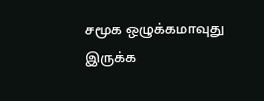சமூக ஒழுக்கமாவுது இருக்க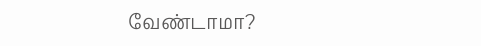வேண்டாமா?